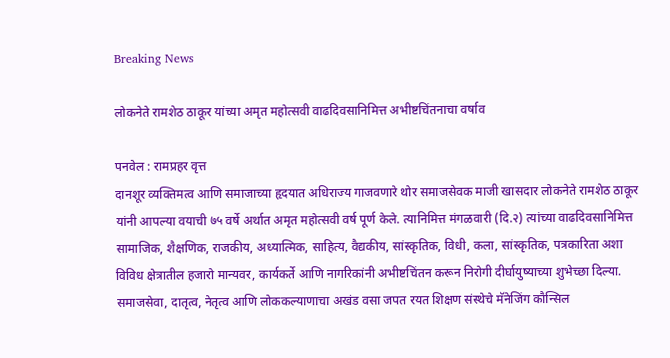Breaking News

लोकनेते रामशेठ ठाकूर यांच्या अमृत महोत्सवी वाढदिवसानिमित्त अभीष्टचिंतनाचा वर्षाव

पनवेल : रामप्रहर वृत्त
दानशूर व्यक्तिमत्व आणि समाजाच्या हृदयात अधिराज्य गाजवणारे थोर समाजसेवक माजी खासदार लोकनेते रामशेठ ठाकूर यांनी आपल्या वयाची ७५ वर्षे अर्थात अमृत महोत्सवी वर्ष पूर्ण केले. त्यानिमित्त मंगळवारी (दि.२) त्यांच्या वाढदिवसानिमित्त सामाजिक, शैक्षणिक, राजकीय, अध्यात्मिक, साहित्य, वैद्यकीय, सांस्कृतिक, विधी, कला, सांस्कृतिक, पत्रकारिता अशा विविध क्षेत्रातील हजारो मान्यवर, कार्यकर्ते आणि नागरिकांनी अभीष्टचिंतन करून निरोगी दीर्घायुष्याच्या शुभेच्छा दिल्या.
समाजसेवा, दातृत्व, नेतृत्व आणि लोककल्याणाचा अखंड वसा जपत रयत शिक्षण संस्थेचे मॅनेजिंग कौन्सिल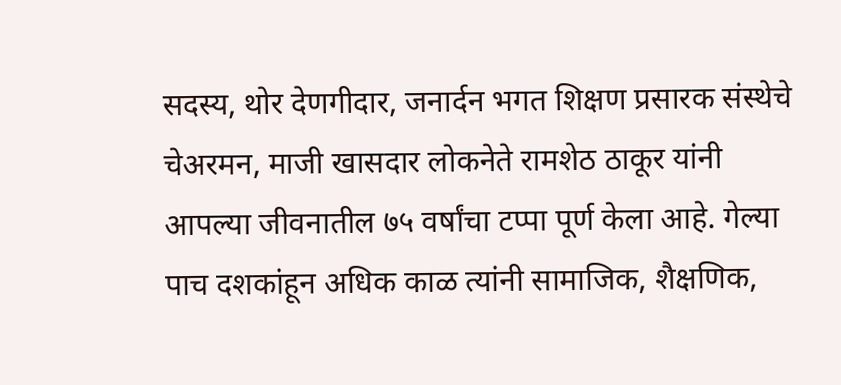सदस्य, थोर देणगीदार, जनार्दन भगत शिक्षण प्रसारक संस्थेचे चेअरमन, माजी खासदार लोकनेते रामशेठ ठाकूर यांनी आपल्या जीवनातील ७५ वर्षांचा टप्पा पूर्ण केला आहे. गेल्या पाच दशकांहून अधिक काळ त्यांनी सामाजिक, शैक्षणिक,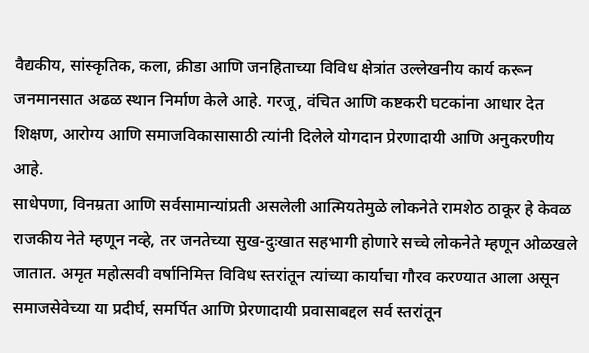वैद्यकीय, सांस्कृतिक, कला, क्रीडा आणि जनहिताच्या विविध क्षेत्रांत उल्लेखनीय कार्य करून जनमानसात अढळ स्थान निर्माण केले आहे. गरजू, वंचित आणि कष्टकरी घटकांना आधार देत शिक्षण, आरोग्य आणि समाजविकासासाठी त्यांनी दिलेले योगदान प्रेरणादायी आणि अनुकरणीय आहे.
साधेपणा, विनम्रता आणि सर्वसामान्यांप्रती असलेली आत्मियतेमुळे लोकनेते रामशेठ ठाकूर हे केवळ राजकीय नेते म्हणून नव्हे, तर जनतेच्या सुख-दुःखात सहभागी होणारे सच्चे लोकनेते म्हणून ओळखले जातात. अमृत महोत्सवी वर्षानिमित्त विविध स्तरांतून त्यांच्या कार्याचा गौरव करण्यात आला असून समाजसेवेच्या या प्रदीर्घ, समर्पित आणि प्रेरणादायी प्रवासाबद्दल सर्व स्तरांतून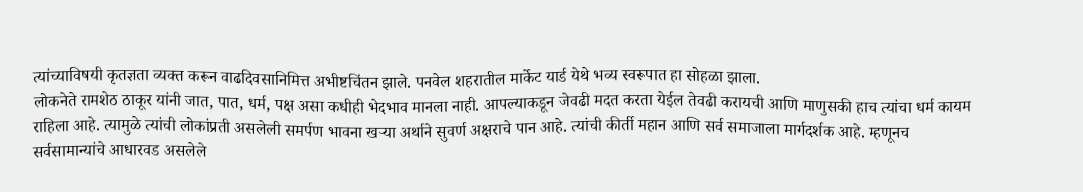त्यांच्याविषयी कृतज्ञता व्यक्त करून वाढदिवसानिमित्त अभीष्टचिंतन झाले. पनवेल शहरातील मार्केट यार्ड येथे भव्य स्वरूपात हा सोहळा झाला.
लोकनेते रामशेठ ठाकूर यांनी जात, पात, धर्म, पक्ष असा कधीही भेदभाव मानला नाही. आपल्याकडून जेवढी मदत करता येईल तेवढी करायची आणि माणुसकी हाच त्यांचा धर्म कायम राहिला आहे. त्यामुळे त्यांची लोकांप्रती असलेली समर्पण भावना खऱ्या अर्थाने सुवर्ण अक्षराचे पान आहे. त्यांची कीर्ती महान आणि सर्व समाजाला मार्गदर्शक आहे. म्हणूनच सर्वसामान्यांचे आधारवड असलेले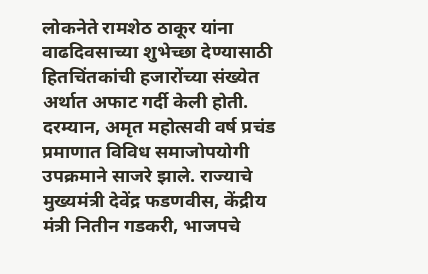लोकनेते रामशेठ ठाकूर यांना वाढदिवसाच्या शुभेच्छा देण्यासाठी हितचिंतकांची हजारोंच्या संख्येत अर्थात अफाट गर्दी केली होती.
दरम्यान, अमृत महोत्सवी वर्ष प्रचंड प्रमाणात विविध समाजोपयोगी उपक्रमाने साजरे झाले. राज्याचे मुख्यमंत्री देवेंद्र फडणवीस, केंद्रीय मंत्री नितीन गडकरी, भाजपचे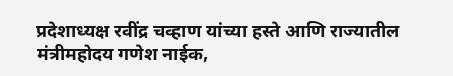प्रदेशाध्यक्ष रवींद्र चव्हाण यांच्या हस्ते आणि राज्यातील मंत्रीमहोदय गणेश नाईक,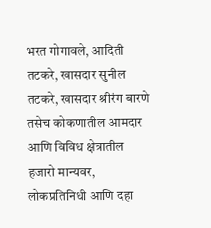भरत गोगावले, आदिती तटकरे, खासदार सुनील तटकरे, खासदार श्रीरंग बारणे तसेच कोकणातील आमदार आणि विविध क्षेत्रातील हजारो मान्यवर, लोकप्रतिनिधी आणि दहा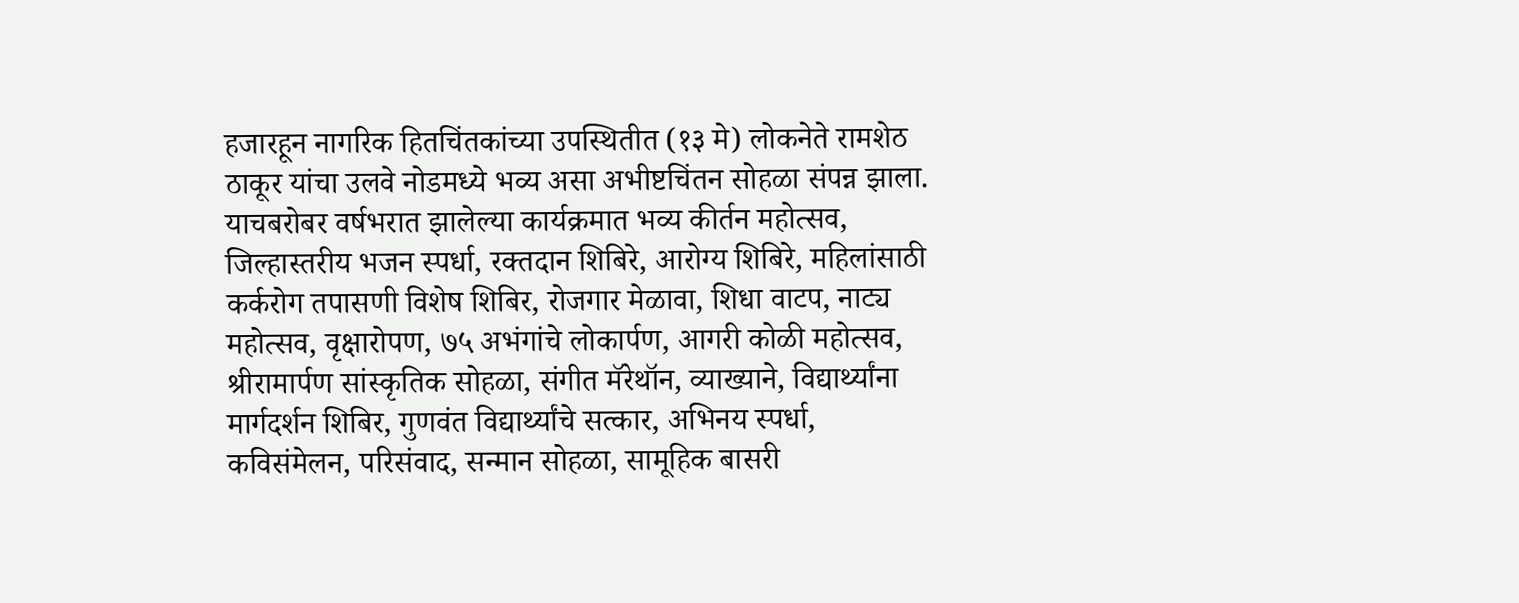हजारहून नागरिक हितचिंतकांच्या उपस्थितीत (१३ मे) लोकनेते रामशेठ ठाकूर यांचा उलवे नोडमध्ये भव्य असा अभीष्टचिंतन सोहळा संपन्न झाला.
याचबरोबर वर्षभरात झालेल्या कार्यक्रमात भव्य कीर्तन महोत्सव, जिल्हास्तरीय भजन स्पर्धा, रक्तदान शिबिरे, आरोग्य शिबिरे, महिलांसाठी कर्करोग तपासणी विशेष शिबिर, रोजगार मेळावा, शिधा वाटप, नाट्य महोत्सव, वृक्षारोपण, ७५ अभंगांचे लोकार्पण, आगरी कोळी महोत्सव, श्रीरामार्पण सांस्कृतिक सोहळा, संगीत मॅरेथॉन, व्याख्याने, विद्यार्थ्यांना मार्गदर्शन शिबिर, गुणवंत विद्यार्थ्यांचे सत्कार, अभिनय स्पर्धा, कविसंमेलन, परिसंवाद, सन्मान सोहळा, सामूहिक बासरी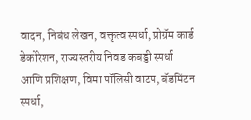वादन, निबंध लेखन, वक्तृत्व स्पर्धा, प्रोग्रॅम कार्ड डेकोरेशन, राज्यस्तरीय निवड कबड्डी स्पर्धा आणि प्रशिक्षण, विमा पॉलिसी वाटप, बॅडमिंटन स्पर्धा,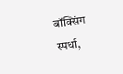बॉक्सिंग स्पर्धा,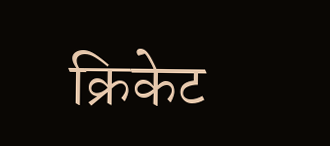क्रिकेट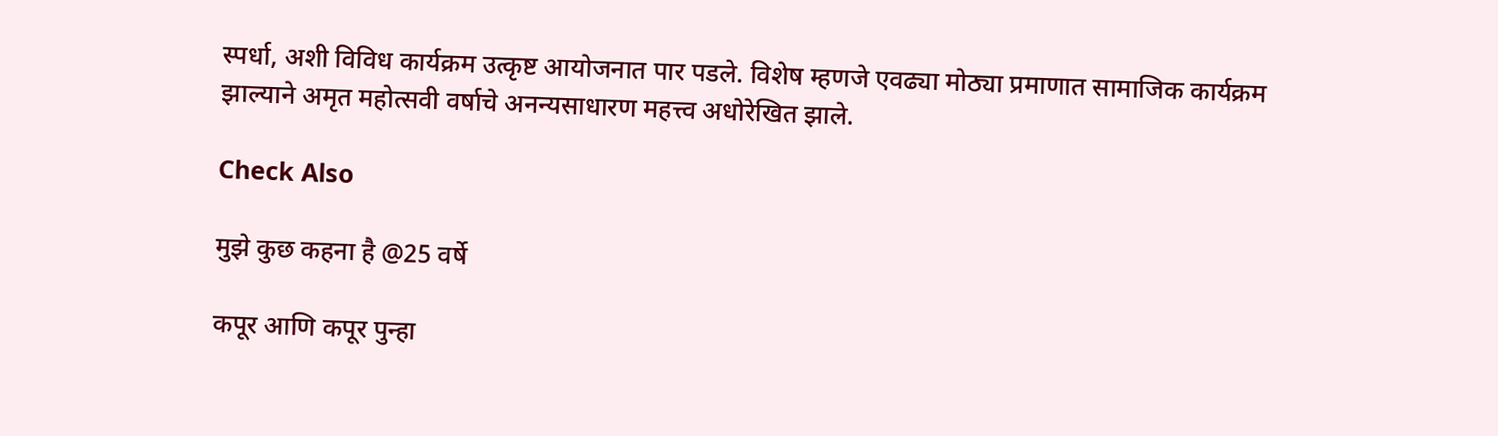स्पर्धा, अशी विविध कार्यक्रम उत्कृष्ट आयोजनात पार पडले. विशेष म्हणजे एवढ्या मोठ्या प्रमाणात सामाजिक कार्यक्रम झाल्याने अमृत महोत्सवी वर्षाचे अनन्यसाधारण महत्त्व अधोरेखित झाले.

Check Also

मुझे कुछ कहना है @25 वर्षे

कपूर आणि कपूर पुन्हा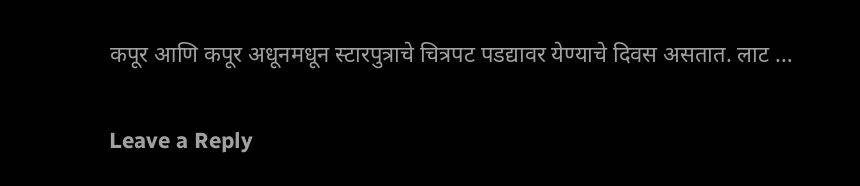कपूर आणि कपूर अधूनमधून स्टारपुत्राचे चित्रपट पडद्यावर येण्याचे दिवस असतात. लाट …

Leave a Reply